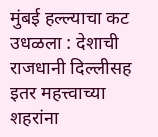मुंबई हल्ल्याचा कट उधळला : देशाची राजधानी दिल्लीसह इतर महत्त्वाच्या शहरांना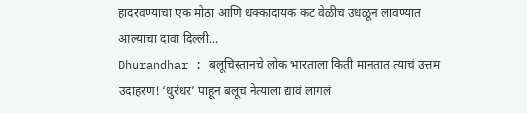हादरवण्याचा एक मोठा आणि धक्कादायक कट वेळीच उधळून लावण्यात आल्याचा दावा दिल्ली...
Dhurandhar : बलूचिस्तानचे लोक भारताला किती मानतात त्याचं उत्तम उदाहरण! ‘धुरंधर’ पाहून बलूच नेत्याला द्यावं लागलं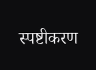स्पष्टीकरण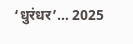‘धुरंधर’… 2025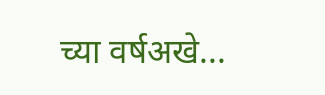च्या वर्षअखे...